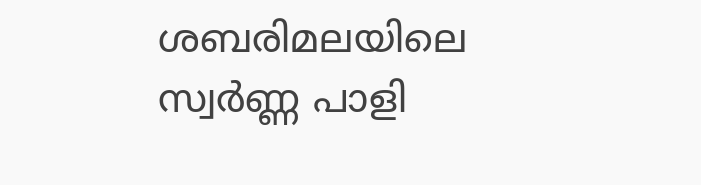ശബരിമലയിലെ സ്വർണ്ണ പാളി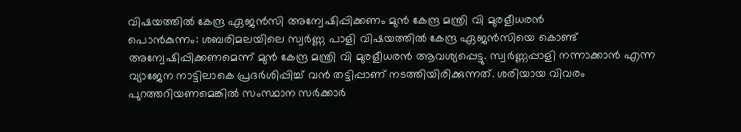വിഷയത്തിൽ കേന്ദ്ര ഏജൻസി അന്വേഷിപ്പിക്കണം മുൻ കേന്ദ്ര മന്ത്രി വി മുരളീധരൻ
പൊൻകുന്നം: ശബരിമലയിലെ സ്വർണ്ണ പാളി വിഷയത്തിൽ കേന്ദ്ര ഏജൻസിയെ കൊണ്ട് അന്വേഷിപ്പിക്കണമെന്ന് മുൻ കേന്ദ്ര മന്ത്രി വി മുരളീധരൻ ആവശ്യപ്പെട്ടു. സ്വർണ്ണപ്പാളി നന്നാക്കാൻ എന്ന വ്യാജേന നാട്ടിലാകെ പ്രദർശിപ്പിച്ച് വൻ തട്ടിപ്പാണ് നടത്തിയിരിക്കുന്നത്. ശരിയായ വിവരം പുറത്തറിയണമെങ്കിൽ സംസ്ഥാന സർക്കാർ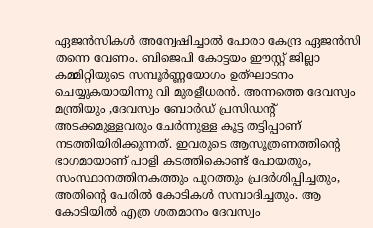ഏജൻസികൾ അന്വേഷിച്ചാൽ പോരാ കേന്ദ്ര ഏജൻസി തന്നെ വേണം. ബിജെപി കോട്ടയം ഈസ്റ്റ് ജില്ലാ കമ്മിറ്റിയുടെ സമ്പൂർണ്ണയോഗം ഉത്ഘാടനം ചെയ്യുകയായിന്നു വി മുരളീധരൻ. അന്നത്തെ ദേവസ്വം മന്ത്രിയും ,ദേവസ്വം ബോർഡ് പ്രസിഡൻ്റ് അടക്കമുള്ളവരും ചേർന്നുള്ള കൂട്ട തട്ടിപ്പാണ് നടത്തിയിരിക്കുന്നത്. ഇവരുടെ ആസൂത്രണത്തിൻ്റെ ഭാഗമായാണ് പാളി കടത്തികൊണ്ട് പോയതും, സംസ്ഥാനത്തിനകത്തും പുറത്തും പ്രദർശിപ്പിച്ചതും, അതിൻ്റെ പേരിൽ കോടികൾ സമ്പാദിച്ചതും. ആ കോടിയിൽ എത്ര ശതമാനം ദേവസ്വം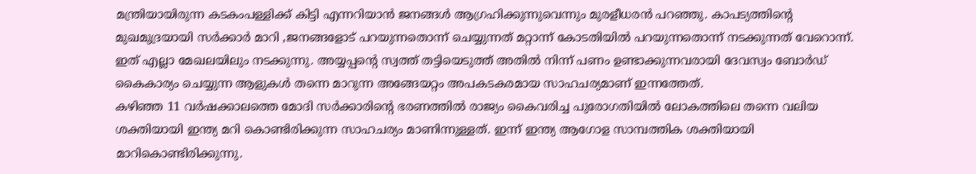മന്ത്രിയായിരുന്ന കടകംപള്ളിക്ക് കിട്ടി എന്നറിയാൻ ജനങ്ങൾ ആഗ്രഹിക്കുന്നുവെന്നും മുരളീധരൻ പറഞ്ഞു. കാപട്യത്തിൻ്റെ മുഖമുദ്രയായി സർക്കാർ മാറി ,ജനങ്ങളോട് പറയുന്നതൊന്ന് ചെയ്യുന്നത് മറ്റാന്ന് കോടതിയിൽ പറയുന്നതൊന്ന് നടക്കുന്നത് വേറൊന്ന്. ഇത് എല്ലാ മേഖലയിലും നടക്കുന്നു. അയ്യപ്പൻ്റെ സ്വത്ത് തട്ടിയെടുത്ത് അതിൽ നിന്ന് പണം ഉണ്ടാക്കുന്നവരായി ദേവസ്വം ബോർഡ് കൈകാര്യം ചെയ്യുന്ന ആളുകൾ തന്നെ മാറുന്ന അങ്ങേയറ്റം അപകടകരമായ സാഹചര്യമാണ് ഇന്നത്തേത്.
കഴിഞ്ഞ 11 വർഷക്കാലത്തെ മോദി സർക്കാരിൻ്റെ ഭരണത്തിൽ രാജ്യം കൈവരിച്ച പുരോഗതിയിൽ ലോകത്തിലെ തന്നെ വലിയ ശക്തിയായി ഇന്ത്യ മറി കൊണ്ടിരിക്കുന്ന സാഹചര്യം മാണിന്നുള്ളത്. ഇന്ന് ഇന്ത്യ ആഗോള സാമ്പത്തിക ശക്തിയായി മാറികൊണ്ടിരിക്കുന്നു.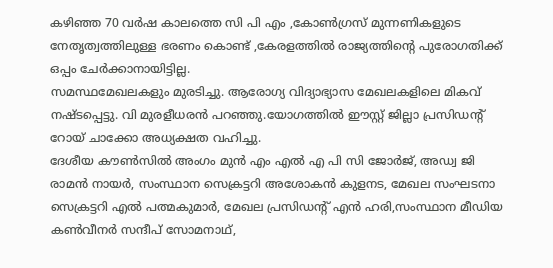കഴിഞ്ഞ 70 വർഷ കാലത്തെ സി പി എം ,കോൺഗ്രസ് മുന്നണികളുടെ നേതൃത്വത്തിലുള്ള ഭരണം കൊണ്ട് ,കേരളത്തിൽ രാജ്യത്തിൻ്റെ പുരോഗതിക്ക് ഒപ്പം ചേർക്കാനായിട്ടില്ല.
സമസ്ഥമേഖലകളും മുരടിച്ചു. ആരോഗ്യ വിദ്യാഭ്യാസ മേഖലകളിലെ മികവ് നഷ്ടപ്പെട്ടു. വി മുരളീധരൻ പറഞ്ഞു.യോഗത്തിൽ ഈസ്റ്റ് ജില്ലാ പ്രസിഡന്റ് റോയ് ചാക്കോ അധ്യക്ഷത വഹിച്ചു.
ദേശീയ കൗൺസിൽ അംഗം മുൻ എം എൽ എ പി സി ജോർജ്, അഡ്വ ജി രാമൻ നായർ, സംസ്ഥാന സെക്രട്ടറി അശോകൻ കുളനട, മേഖല സംഘടനാ സെക്രട്ടറി എൽ പത്മകുമാർ, മേഖല പ്രസിഡന്റ് എൻ ഹരി,സംസ്ഥാന മീഡിയ കൺവീനർ സന്ദീപ് സോമനാഥ്,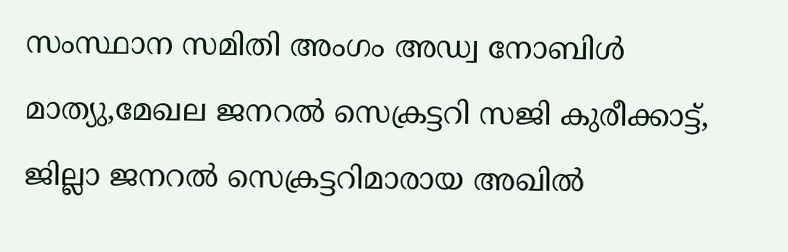സംസ്ഥാന സമിതി അംഗം അഡ്വ നോബിൾ മാത്യു,മേഖല ജനറൽ സെക്രട്ടറി സജി കുരീക്കാട്ട്, ജില്ലാ ജനറൽ സെക്രട്ടറിമാരായ അഖിൽ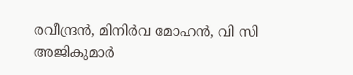രവീന്ദ്രൻ, മിനിർവ മോഹൻ, വി സി അജികുമാർ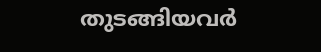തുടങ്ങിയവർ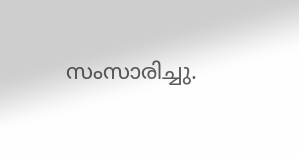സംസാരിച്ചു.